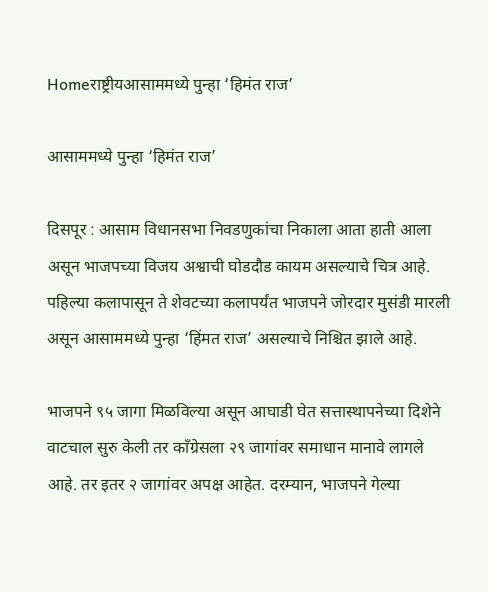Homeराष्ट्रीयआसाममध्ये पुन्हा ‘हिमंत राज’

आसाममध्ये पुन्हा ‘हिमंत राज’

दिसपूर : आसाम विधानसभा निवडणुकांचा निकाला आता हाती आला असून भाजपच्या विजय अश्वाची घोडदौड कायम असल्याचे चित्र आहे. पहिल्या कलापासून ते शेवटच्या कलापर्यंत भाजपने जोरदार मुसंडी मारली असून आसाममध्ये पुन्हा ‘हिंमत राज’ असल्याचे निश्चित झाले आहे.

भाजपने ९५ जागा मिळविल्या असून आघाडी घेत सत्तास्थापनेच्या दिशेने वाटचाल सुरु केली तर काँग्रेसला २९ जागांवर समाधान मानावे लागले आहे. तर इतर २ जागांवर अपक्ष आहेत. दरम्यान, भाजपने गेल्या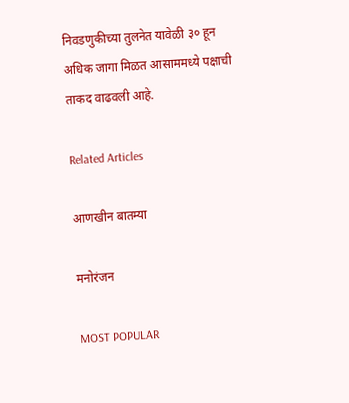निवडणुकीच्या तुलनेत यावेळी ३० हून अधिक जागा मिळत आसाममध्ये पक्षाची ताकद वाढवली आहे.

Related Articles

आणखीन बातम्या

मनोरंजन

MOST POPULAR